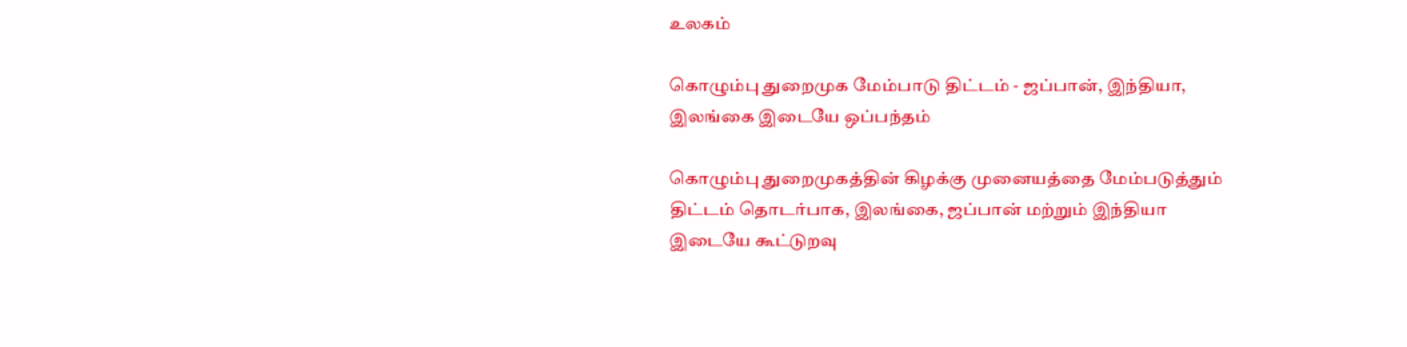உலகம்

கொழும்பு துறைமுக மேம்பாடு திட்டம் - ஜப்பான், இந்தியா, இலங்கை இடையே ஒப்பந்தம்

கொழும்பு துறைமுகத்தின் கிழக்கு முனையத்தை மேம்படுத்தும் திட்டம் தொடர்பாக, இலங்கை, ஜப்பான் மற்றும் இந்தியா இடையே கூட்டுறவு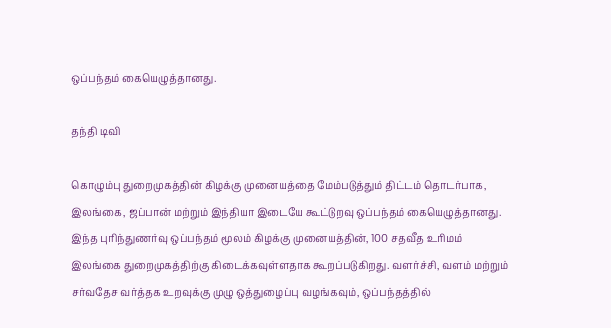ஒப்பந்தம் கையெழுத்தானது.

தந்தி டிவி

கொழும்பு துறைமுகத்தின் கிழக்கு முனையத்தை மேம்படுத்தும் திட்டம் தொடர்பாக, இலங்கை, ஜப்பான் மற்றும் இந்தியா இடையே கூட்டுறவு ஒப்பந்தம் கையெழுத்தானது. இந்த புரிந்துணர்வு ஒப்பந்தம் மூலம் கிழக்கு முனையத்தின், 100 சதவீத உரிமம் இலங்கை துறைமுகத்திற்கு கிடைக்கவுள்ளதாக கூறப்படுகிறது. வளர்ச்சி, வளம் மற்றும் சர்வதேச வர்த்தக உறவுக்கு முழு ஒத்துழைப்பு வழங்கவும், ஒப்பந்தத்தில்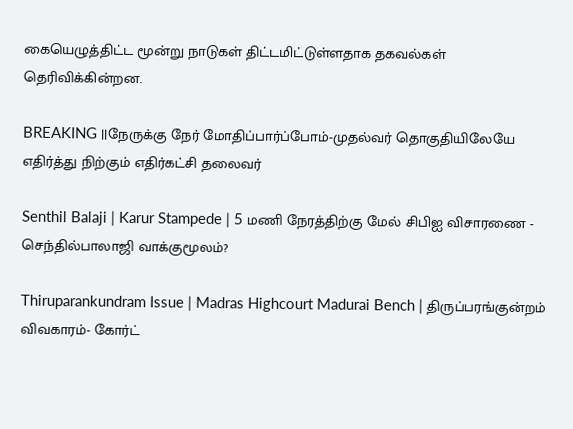கையெழுத்திட்ட மூன்று நாடுகள் திட்டமிட்டுள்ளதாக தகவல்கள் தெரிவிக்கின்றன.

BREAKING ||நேருக்கு நேர் மோதிப்பார்ப்போம்-முதல்வர் தொகுதியிலேயே எதிர்த்து நிற்கும் எதிர்கட்சி தலைவர்

Senthil Balaji | Karur Stampede | 5 மணி நேரத்திற்கு மேல் சிபிஐ விசாரணை - செந்தில்பாலாஜி வாக்குமூலம்?

Thiruparankundram Issue | Madras Highcourt Madurai Bench | திருப்பரங்குன்றம் விவகாரம்- கோர்ட்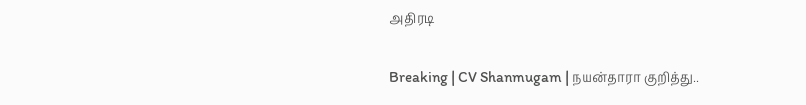அதிரடி

Breaking | CV Shanmugam | நயன்தாரா குறித்து..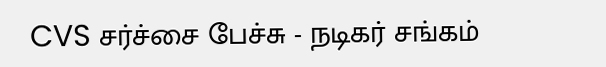CVS சர்ச்சை பேச்சு - நடிகர் சங்கம்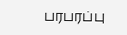பரபரப்பு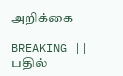அறிக்கை

BREAKING || பதில்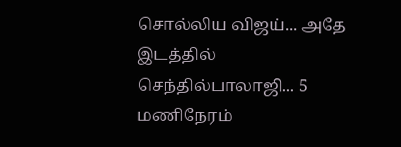சொல்லிய விஜய்... அதே இடத்தில் செந்தில்பாலாஜி... 5 மணிநேரம்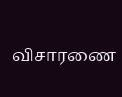விசாரணை